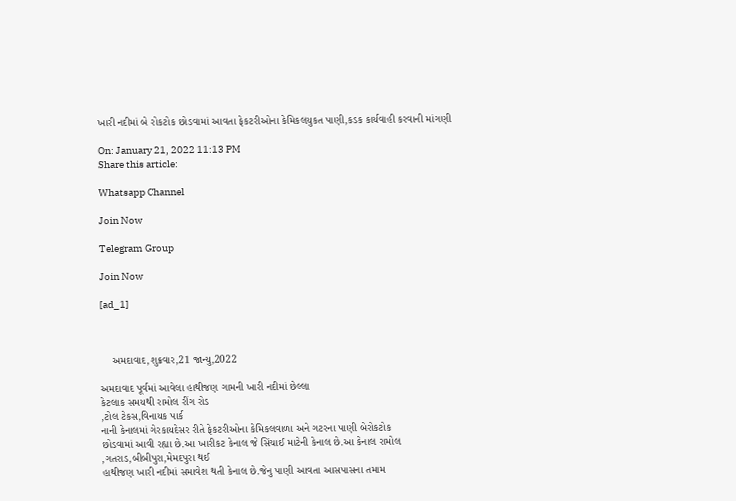ખારી નદીમાં બે રોકટોક છોડવામાં આવતા ફેકટરીઓના કેમિકલયુકત પાણી,કડક કાર્યવાહી કરવાની માંગણી

On: January 21, 2022 11:13 PM
Share this article:

Whatsapp Channel

Join Now

Telegram Group

Join Now

[ad_1]



    અમદાવાદ,શુક્રવાર,21 જાન્યુ,2022

અમદાવાદ પૂર્વમાં આવેલા હાથીજણ ગામની ખારી નદીમાં છેલ્લા
કેટલાક સમયથી રામોલ રીંગ રોડ
,ટોલ ટેકસ,વિનાયક પાર્ક
નાની કેનાલમાં ગેરકાયદેસર રીતે ફેકટરીઓના કેમિકલવાળા અને ગટરના પાણી બેરોકટોક
છોડવામાં આવી રહ્યા છે.આ ખારીકટ કેનાલ જે સિંચાઈ માટેની કેનાલ છે.આ કેનાલ રામોલ
,ગતરાડ,બીબીપુરા,મેમદપુરા થઈ
હાથીજણ ખારી નદીમાં સમાવેશ થતી કેનાલ છે.જેનુ પાણી આવતા આસપાસના તમામ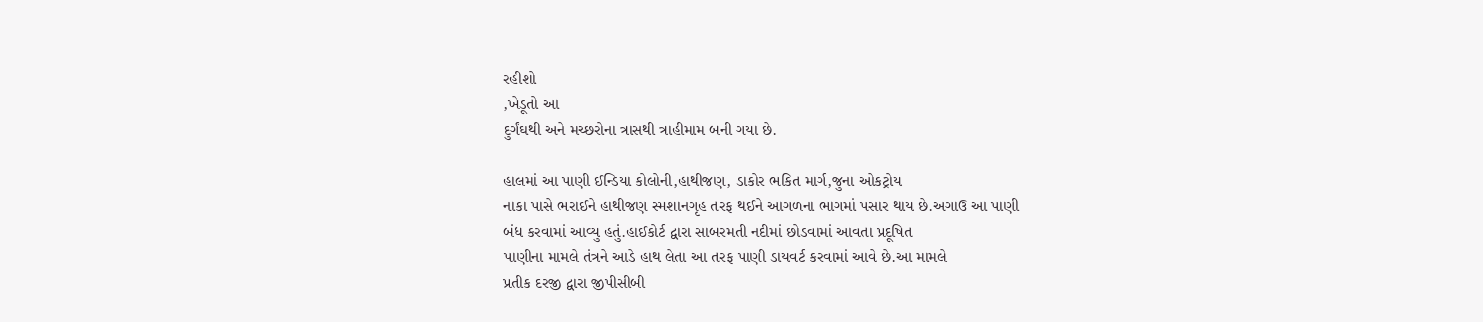રહીશો
,ખેડૂતો આ
દુર્ગંઘથી અને મચ્છરોના ત્રાસથી ત્રાહીમામ બની ગયા છે.

હાલમાં આ પાણી ઈન્ડિયા કોલોની,હાથીજણ, ડાકોર ભકિત માર્ગ,જુના ઓકટ્રોય
નાકા પાસે ભરાઈને હાથીજણ સ્મશાનગૃહ તરફ થઈને આગળના ભાગમાં પસાર થાય છે.અગાઉ આ પાણી
બંધ કરવામાં આવ્યુ હતું.હાઈકોર્ટ દ્વારા સાબરમતી નદીમાં છોડવામાં આવતા પ્રદૂષિત
પાણીના મામલે તંત્રને આડે હાથ લેતા આ તરફ પાણી ડાયવર્ટ કરવામાં આવે છે.આ મામલે
પ્રતીક દરજી દ્વારા જીપીસીબી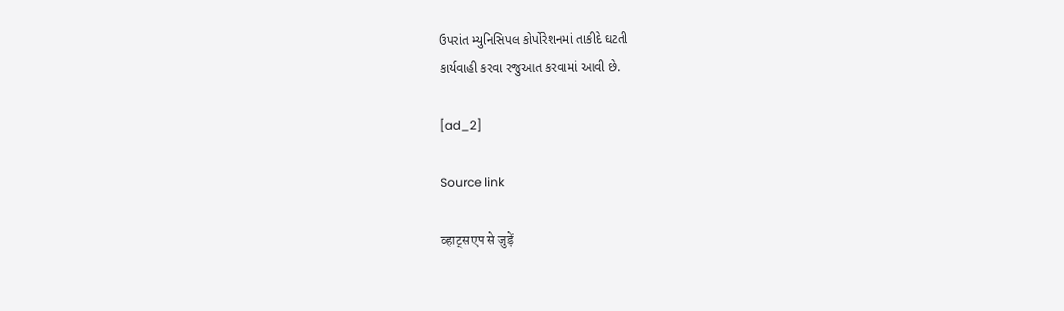ઉપરાંત મ્યુનિસિપલ કોર્પોરેશનમાં તાકીદે ઘટતી
કાર્યવાહી કરવા રજુઆત કરવામાં આવી છે.

[ad_2]

Source link

व्हाट्सएप से जुड़ें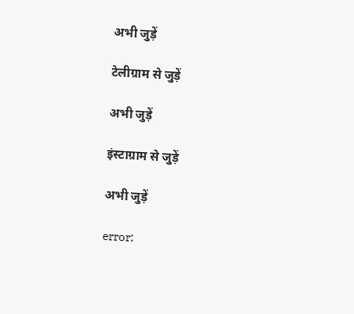अभी जुड़ें

टेलीग्राम से जुड़ें

अभी जुड़ें

इंस्टाग्राम से जुड़ें

अभी जुड़ें

error: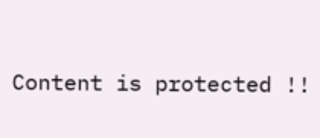Content is protected !!